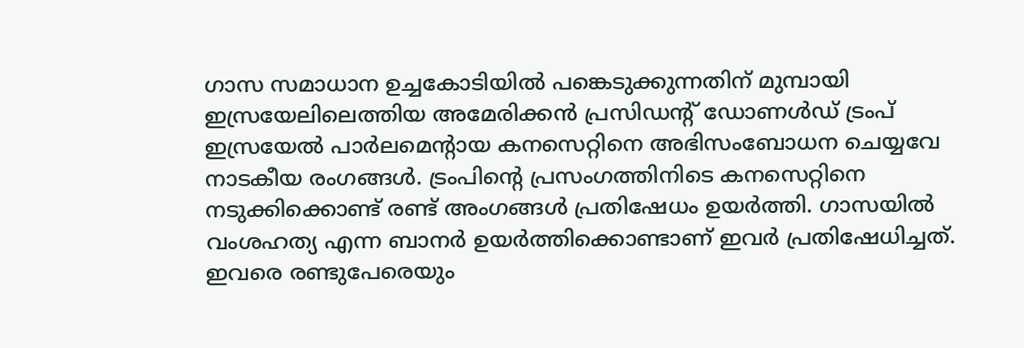ഗാസ സമാധാന ഉച്ചകോടിയിൽ പങ്കെടുക്കുന്നതിന് മുമ്പായി ഇസ്രയേലിലെത്തിയ അമേരിക്കൻ പ്രസിഡന്റ് ഡോണൾഡ് ട്രംപ് ഇസ്രയേൽ പാർലമെന്റായ കനസെറ്റിനെ അഭിസംബോധന ചെയ്യവേ നാടകീയ രംഗങ്ങൾ. ട്രംപിന്റെ പ്രസംഗത്തിനിടെ കനസെറ്റിനെ നടുക്കിക്കൊണ്ട് രണ്ട് അംഗങ്ങൾ പ്രതിഷേധം ഉയർത്തി. ഗാസയിൽ വംശഹത്യ എന്ന ബാനർ ഉയർത്തിക്കൊണ്ടാണ് ഇവർ പ്രതിഷേധിച്ചത്. ഇവരെ രണ്ടുപേരെയും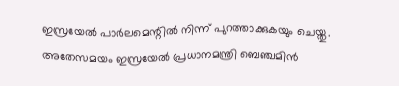ഇസ്രയേൽ പാർലമെന്റിൽ നിന്ന് പുറത്താക്കുകയും ചെയ്തു. അതേസമയം ഇസ്രയേൽ പ്രധാനമന്ത്രി ബെഞ്ചമിൻ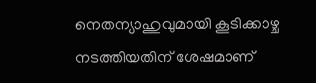നെതന്യാഹുവുമായി കൂടിക്കാഴ്ച നടത്തിയതിന് ശേഷമാണ്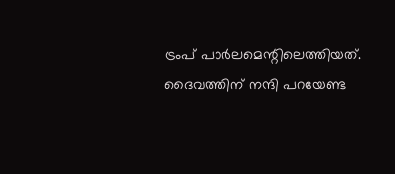ട്രംപ് പാർലമെന്റിലെത്തിയത്. ദൈവത്തിന് നന്ദി പറയേണ്ട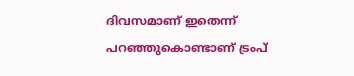ദിവസമാണ് ഇതെന്ന് പറഞ്ഞുകൊണ്ടാണ് ട്രംപ്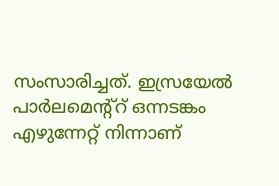സംസാരിച്ചത്. ഇസ്രയേൽ പാർലമെന്റ്റ് ഒന്നടങ്കം എഴുന്നേറ്റ് നിന്നാണ്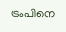ട്രംപിനെ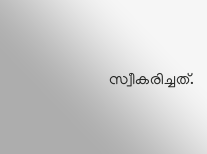സ്വീകരിച്ചത്.